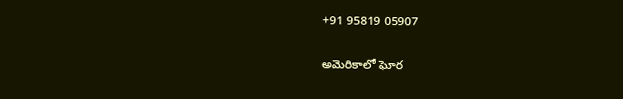+91 95819 05907

అమెరికాలో ఘోర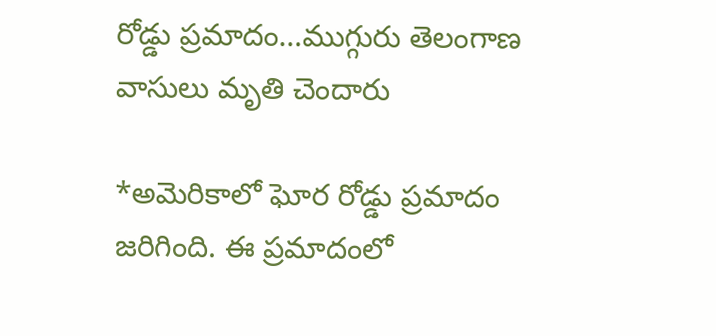రోడ్డు ప్రమాదం…ముగ్గురు తెలంగాణ వాసులు మృతి చెందారు

*అమెరికాలో ఘోర రోడ్డు ప్రమాదం జరిగింది. ఈ ప్రమాదంలో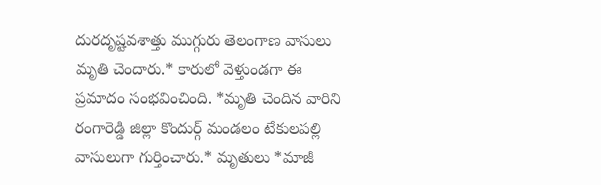దురదృష్టవశాత్తు ముగ్గురు తెలంగాణ వాసులు మృతి చెందారు.* కారులో వెళ్తుండగా ఈ ప్రమాదం సంభవించింది. *మృతి చెందిన వారిని రంగారెడ్డి జిల్లా కొందుర్గ్‌ మండలం టేకులపల్లి వాసులుగా గుర్తించారు.* మృతులు *మాజీ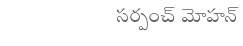సర్పంచ్‌ మోహన్‌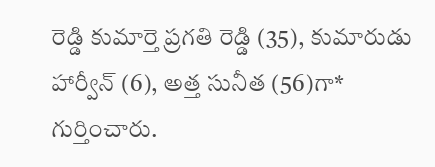రెడ్డి కుమార్తె ప్రగతి రెడ్డి (35), కుమారుడు హార్వీన్ (6), అత్త సునీత (56)గా* గుర్తించారు.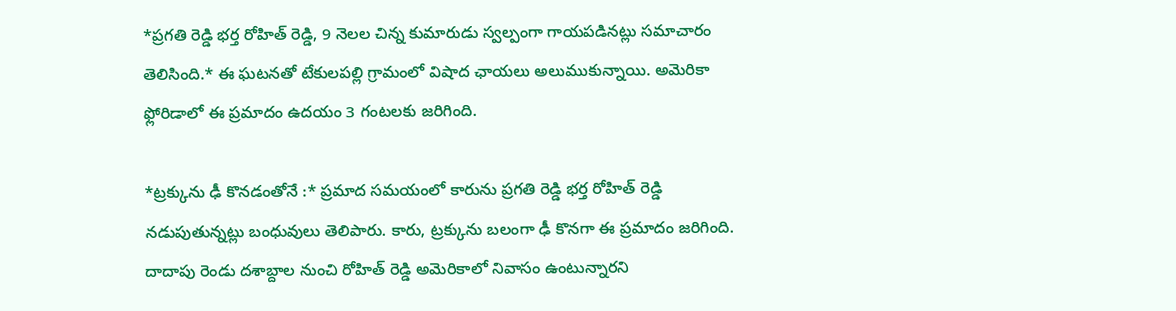*ప్రగతి రెడ్డి భర్త రోహిత్ రెడ్డి, 9 నెలల చిన్న కుమారుడు స్వల్పంగా గాయపడినట్లు సమాచారం తెలిసింది.* ఈ ఘటనతో టేకులపల్లి గ్రామంలో విషాద ఛాయలు అలుముకున్నాయి. అమెరికా ఫ్లోరిడాలో ఈ ప్రమాదం ఉదయం 3 గంటలకు జరిగింది.

*ట్రక్కును ఢీ కొనడంతోనే :* ప్రమాద సమయంలో కారును ప్రగతి రెడ్డి భర్త రోహిత్ రెడ్డి నడుపుతున్నట్లు బంధువులు తెలిపారు. కారు, ట్రక్కును బలంగా ఢీ కొనగా ఈ ప్రమాదం జరిగింది. దాదాపు రెండు దశాబ్దాల నుంచి రోహిత్ రెడ్డి అమెరికాలో నివాసం ఉంటున్నారని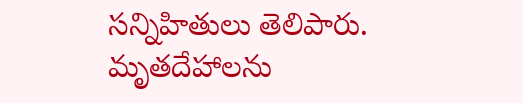సన్నిహితులు తెలిపారు. మృతదేహాలను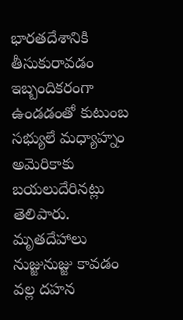భారతదేశానికి తీసుకురావడం ఇబ్బందికరంగా ఉండడంతో కుటుంబ సభ్యులే మధ్యాహ్నం అమెరికాకు బయలుదేరినట్లు తెలిపారు. మృతదేహాలు నుజ్జునుజ్జు కావడం వల్ల దహన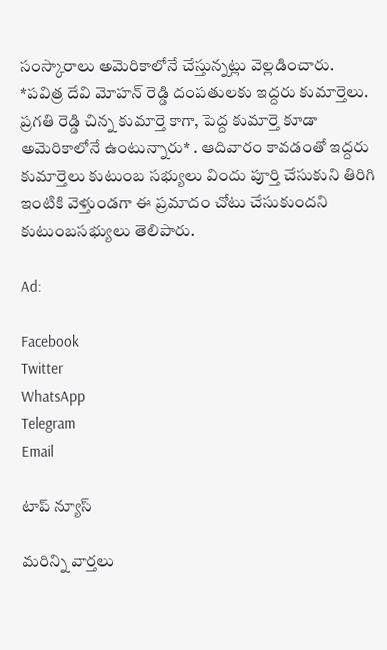సంస్కారాలు అమెరికాలోనే చేస్తున్నట్లు వెల్లడించారు.
*పవిత్ర దేవి మోహన్ రెడ్డి దంపతులకు ఇద్దరు కుమార్తెలు. ప్రగతి రెడ్డి చిన్న కుమార్తె కాగా, పెద్ద కుమార్తె కూడా అమెరికాలోనే ఉంటున్నారు* . ఆదివారం కావడంతో ఇద్దరు కుమార్తెలు కుటుంబ సభ్యులు విందు పూర్తి చేసుకుని తిరిగి ఇంటికి వెళ్తుండగా ఈ ప్రమాదం చోటు చేసుకుందని కుటుంబసభ్యులు తెలిపారు.

Ad:

Facebook
Twitter
WhatsApp
Telegram
Email

టాప్ న్యూస్

మరిన్ని వార్తలు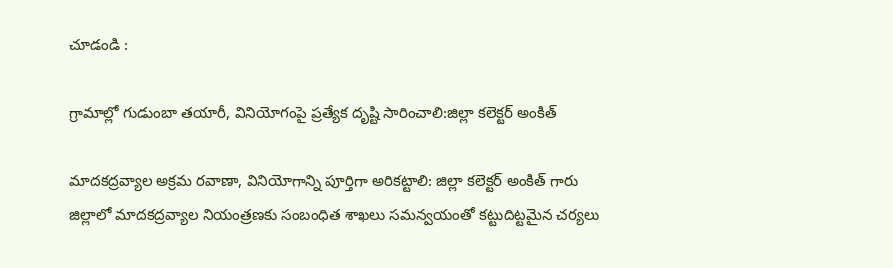చూడండి :

గ్రామాల్లో గుడుంబా తయారీ, వినియోగంపై ప్రత్యేక దృష్టి సారించాలి:జిల్లా కలెక్టర్ అంకిత్

మాదకద్రవ్యాల అక్రమ రవాణా, వినియోగాన్ని పూర్తిగా అరికట్టాలి: జిల్లా కలెక్టర్ అంకిత్ గారు జిల్లాలో మాదకద్రవ్యాల నియంత్రణకు సంబంధిత శాఖలు సమన్వయంతో కట్టుదిట్టమైన చర్యలు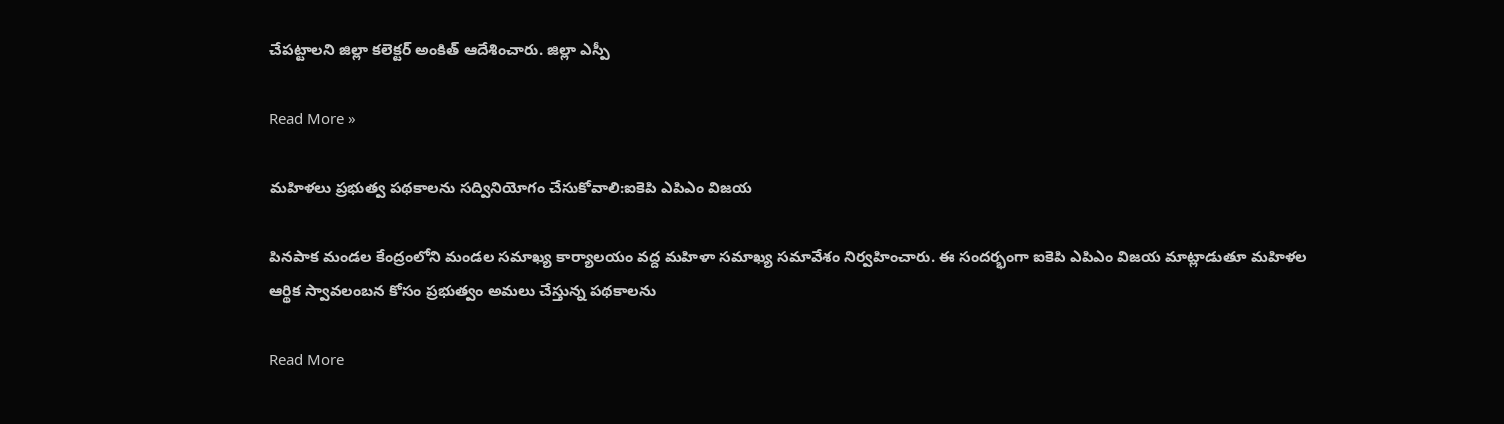చేపట్టాలని జిల్లా కలెక్టర్ అంకిత్ ఆదేశించారు. జిల్లా ఎస్పీ

Read More »

మహిళలు ప్రభుత్వ పథకాలను సద్వినియోగం చేసుకోవాలి:ఐకెపి ఎపిఎం విజయ

పినపాక మండల కేంద్రంలోని మండల సమాఖ్య కార్యాలయం వద్ద మహిళా సమాఖ్య సమావేశం నిర్వహించారు. ఈ సందర్భంగా ఐకెపి ఎపిఎం విజయ మాట్లాడుతూ మహిళల ఆర్థిక స్వావలంబన కోసం ప్రభుత్వం అమలు చేస్తున్న పథకాలను

Read More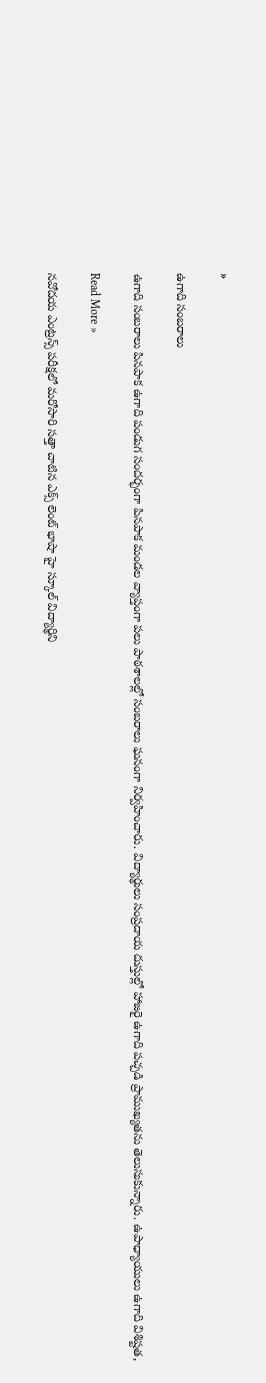»

ఉగాది సంబరాలు

ఉగాది సంబరాలు పినపాక ఉగాది పండుగ సందర్భంగా పినపాక మండల వ్యాప్తంగా పలు పాఠశాలల్లో సంబరాలు ఘనంగా నిర్వహించారు. విద్యార్థులు సంప్రదాయ దుస్తుల్లో హాజరై ఉగాది పచ్చడి ప్రాముఖ్యతను తెలుసుకున్నారు. ఉపాధ్యాయులు ఉగాది విశిష్టత,

Read More »

నవోదయ ఎంట్రన్స్ పరీక్షలో మరోసారి సత్తా చాటిన ఎక్స్ లెంట్ భాషా హై స్కూల్ విద్యార్థిని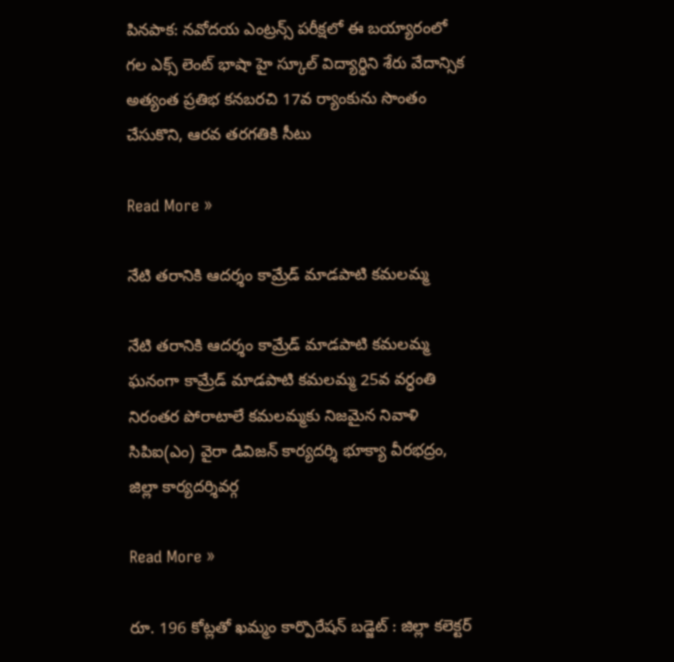పినపాక: నవోదయ ఎంట్రన్స్ పరీక్షలో ఈ బయ్యారంలో గల ఎక్స్ లెంట్ భాషా హై స్కూల్ విద్యార్థిని శేరు వేదాన్సిక అత్యంత ప్రతిభ కనబరచి 17వ ర్యాంకును సొంతం చేసుకొని, ఆరవ తరగతికి సీటు

Read More »

నేటి తరానికి ఆదర్శం కామ్రేడ్ మాడపాటి కమలమ్మ

నేటి తరానికి ఆదర్శం కామ్రేడ్ మాడపాటి కమలమ్మ ఘనంగా కామ్రేడ్ మాడపాటి కమలమ్మ 25వ వర్ధంతి నిరంతర పోరాటాలే కమలమ్మకు నిజమైన నివాళి సిపిఐ(ఎం) వైరా డివిజన్ కార్యదర్శి భూక్యా వీరభద్రం, జిల్లా కార్యదర్శివర్గ

Read More »

రూ. 196 కోట్లతో ఖమ్మం కార్పొరేషన్ బడ్జెట్ : జిల్లా కలెక్టర్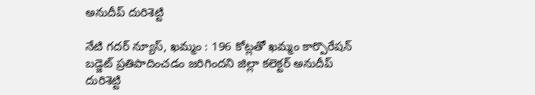అనుదీప్ దురిశెట్టి

నేటి గదర్ న్యూస్, ఖమ్మం : 196 కోట్లతో ఖమ్మం కార్పొరేషన్ బడ్జెట్ ప్రతిపాదించడం జరిగిందని జిల్లా కలెక్టర్ అనుదీప్ దురిశెట్టి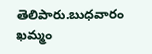తెలిపారు.బుధవారం ఖమ్మం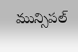మున్సిపల్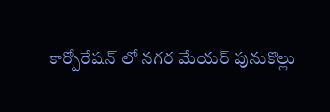కార్పోరేషన్ లో నగర మేయర్ పునుకొల్లు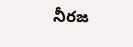నీరజ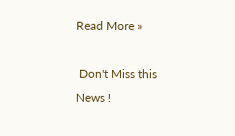Read More »

 Don't Miss this News !